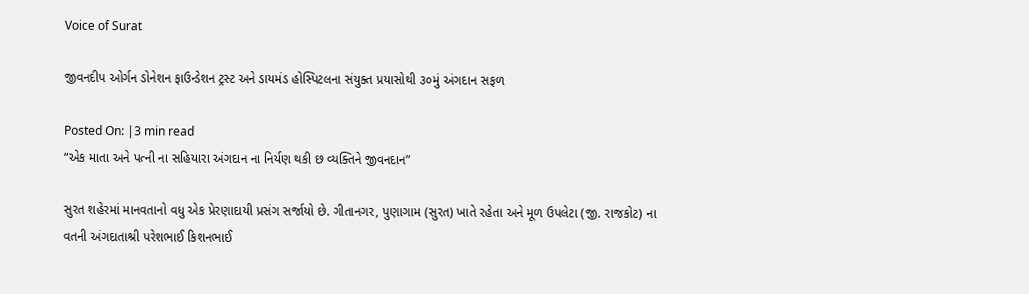Voice of Surat

જીવનદીપ ઓર્ગન ડોનેશન ફાઉન્ડેશન ટ્રસ્ટ અને ડાયમંડ હોસ્પિટલના સંયુક્ત પ્રયાસોથી ૩૦મું અંગદાન સફળ

Posted On: |3 min read
“એક માતા અને પત્ની ના સહિયારા અંગદાન ના નિર્યણ થકી છ વ્યક્તિને જીવનદાન”

સુરત શહેરમાં માનવતાનો વધુ એક પ્રેરણાદાયી પ્રસંગ સર્જાયો છે. ગીતાનગર, પુણાગામ (સુરત) ખાતે રહેતા અને મૂળ ઉપલેટા (જી. રાજકોટ) ના વતની અંગદાતાશ્રી પરેશભાઈ કિશનભાઈ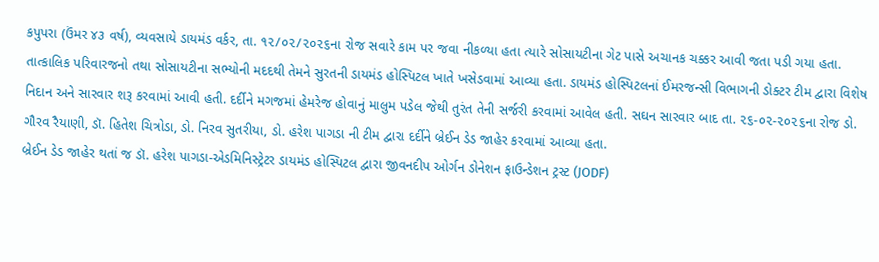કપુપરા (ઉંમર ૪૩ વર્ષ), વ્યવસાયે ડાયમંડ વર્કર, તા. ૧૨/૦૨/૨૦૨૬ના રોજ સવારે કામ પર જવા નીકળ્યા હતા ત્યારે સોસાયટીના ગેટ પાસે અચાનક ચક્કર આવી જતા પડી ગયા હતા. તાત્કાલિક પરિવારજનો તથા સોસાયટીના સભ્યોની મદદથી તેમને સુરતની ડાયમંડ હોસ્પિટલ ખાતે ખસેડવામાં આવ્યા હતા. ડાયમંડ હોસ્પિટલનાં ઈમરજન્સી વિભાગની ડોક્ટર ટીમ દ્વારા વિશેષ નિદાન અને સારવાર શરૂ કરવામાં આવી હતી. દર્દીને મગજમાં હેમરેજ હોવાનું માલુમ પડેલ જેથી તુરંત તેની સર્જરી કરવામાં આવેલ હતી. સઘન સારવાર બાદ તા. ૨૬-૦૨-૨૦૨૬ના રોજ ડો. ગૌરવ રૈયાણી, ડૉ. હિતેશ ચિત્રોડા, ડો. નિરવ સુતરીયા, ડો. હરેશ પાગડા ની ટીમ દ્વારા દર્દીને બ્રેઈન ડેડ જાહેર કરવામાં આવ્યા હતા.
બ્રેઈન ડેડ જાહેર થતાં જ ડૉ. હરેશ પાગડા-એડમિનિસ્ટ્રેટર ડાયમંડ હોસ્પિટલ દ્વારા જીવનદીપ ઓર્ગન ડોનેશન ફાઉન્ડેશન ટ્રસ્ટ (JODF)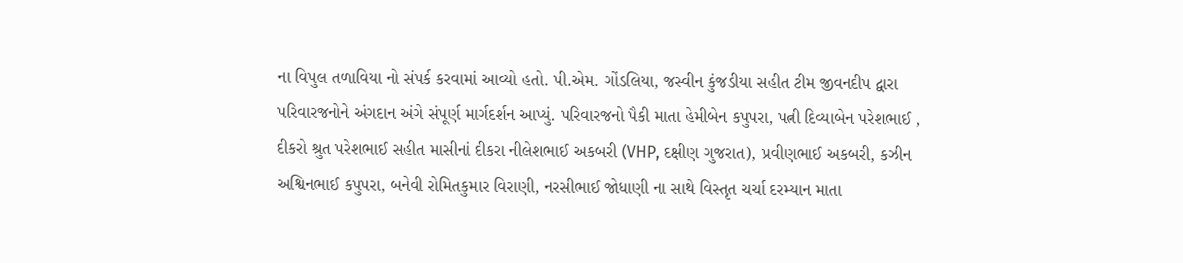ના વિપુલ તળાવિયા નો સંપર્ક કરવામાં આવ્યો હતો. પી.એમ. ગોંડલિયા, જસ્વીન કુંજડીયા સહીત ટીમ જીવનદીપ દ્વારા પરિવારજનોને અંગદાન અંગે સંપૂર્ણ માર્ગદર્શન આપ્યું. પરિવારજનો પૈકી માતા હેમીબેન કપુપરા, પત્ની દિવ્યાબેન પરેશભાઈ , દીકરો શ્રુત પરેશભાઈ સહીત માસીનાં દીકરા નીલેશભાઈ અકબરી (VHP, દક્ષીણ ગુજરાત), પ્રવીણભાઈ અકબરી, કઝીન અશ્વિનભાઈ કપુપરા, બનેવી રોમિતકુમાર વિરાણી, નરસીભાઈ જોધાણી ના સાથે વિસ્તૃત ચર્ચા દરમ્યાન માતા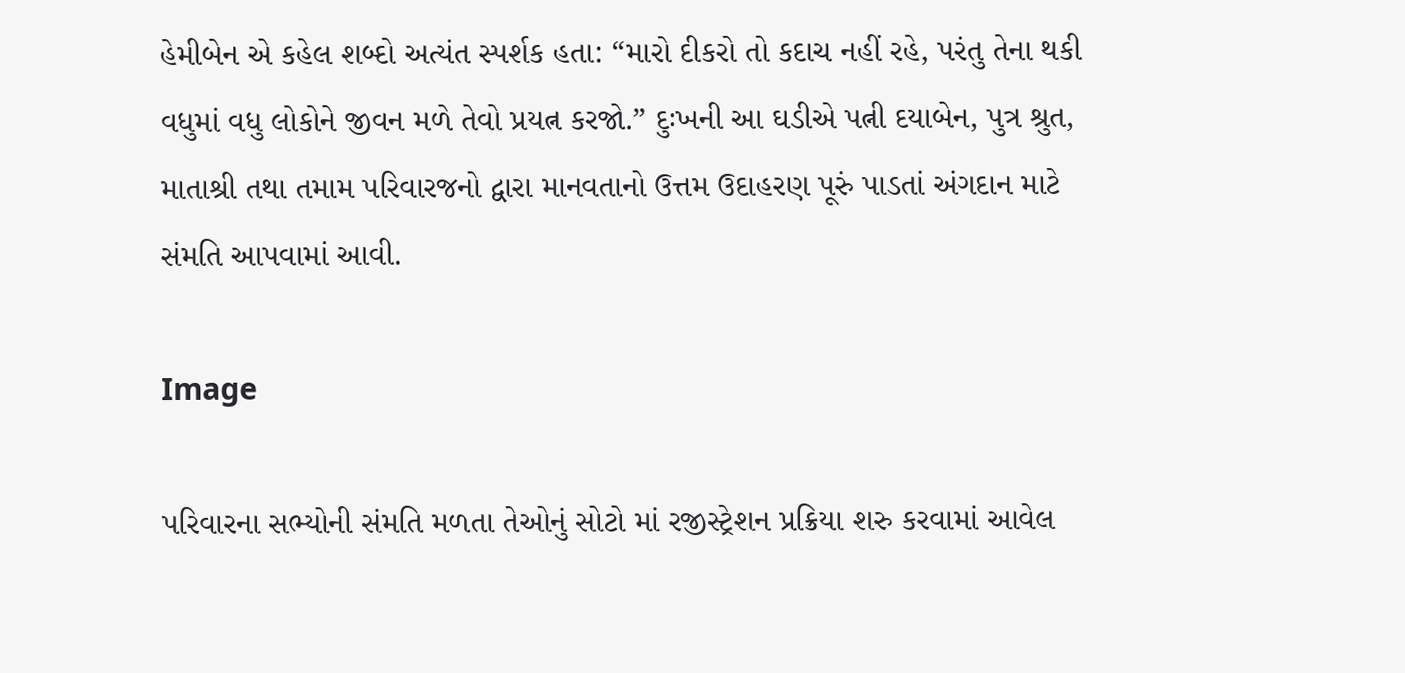હેમીબેન એ કહેલ શબ્દો અત્યંત સ્પર્શક હતા: “મારો દીકરો તો કદાચ નહીં રહે, પરંતુ તેના થકી વધુમાં વધુ લોકોને જીવન મળે તેવો પ્રયત્ન કરજો.” દુઃખની આ ઘડીએ પત્ની દયાબેન, પુત્ર શ્રુત, માતાશ્રી તથા તમામ પરિવારજનો દ્વારા માનવતાનો ઉત્તમ ઉદાહરણ પૂરું પાડતાં અંગદાન માટે સંમતિ આપવામાં આવી.

Image

પરિવારના સભ્યોની સંમતિ મળતા તેઓનું સોટો માં રજીસ્ટ્રેશન પ્રક્રિયા શરુ કરવામાં આવેલ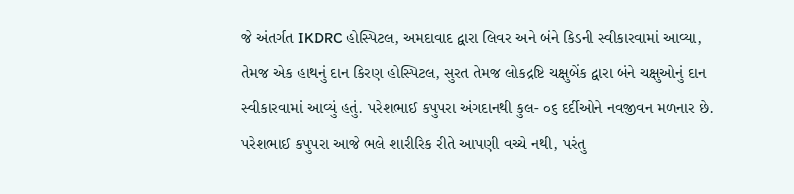જે અંતર્ગત IKDRC હોસ્પિટલ, અમદાવાદ દ્વારા લિવર અને બંને કિડની સ્વીકારવામાં આવ્યા, તેમજ એક હાથનું દાન કિરણ હોસ્પિટલ, સુરત તેમજ લોકદ્રષ્ટિ ચક્ષુબેંક દ્વારા બંને ચક્ષુઓનું દાન સ્વીકારવામાં આવ્યું હતું. પરેશભાઈ કપુપરા અંગદાનથી કુલ- ૦૬ દર્દીઓને નવજીવન મળનાર છે. પરેશભાઈ કપુપરા આજે ભલે શારીરિક રીતે આપણી વચ્ચે નથી, પરંતુ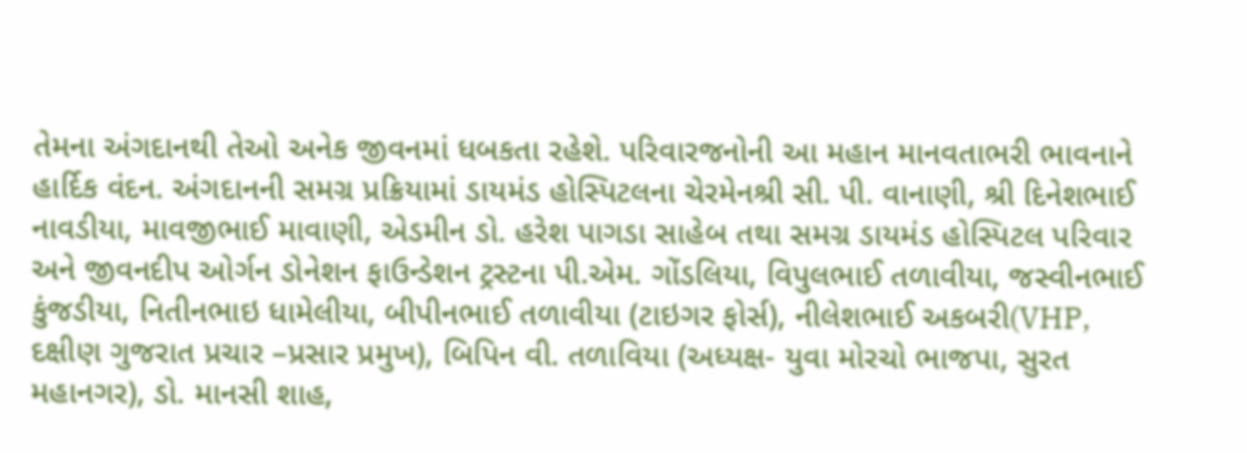તેમના અંગદાનથી તેઓ અનેક જીવનમાં ધબકતા રહેશે. પરિવારજનોની આ મહાન માનવતાભરી ભાવનાને હાર્દિક વંદન. અંગદાનની સમગ્ર પ્રક્રિયામાં ડાયમંડ હોસ્પિટલના ચેરમેનશ્રી સી. પી. વાનાણી, શ્રી દિનેશભાઈ નાવડીયા, માવજીભાઈ માવાણી, એડમીન ડો. હરેશ પાગડા સાહેબ તથા સમગ્ર ડાયમંડ હોસ્પિટલ પરિવાર અને જીવનદીપ ઓર્ગન ડોનેશન ફાઉન્ડેશન ટ્રસ્ટના પી.એમ. ગોંડલિયા, વિપુલભાઈ તળાવીયા, જસ્વીનભાઈ કુંજડીયા, નિતીનભાઇ ધામેલીયા, બીપીનભાઈ તળાવીયા (ટાઇગર ફોર્સ), નીલેશભાઈ અકબરી(VHP, દક્ષીણ ગુજરાત પ્રચાર –પ્રસાર પ્રમુખ), બિપિન વી. તળાવિયા (અધ્યક્ષ- યુવા મોરચો ભાજપા, સુરત મહાનગર), ડો. માનસી શાહ,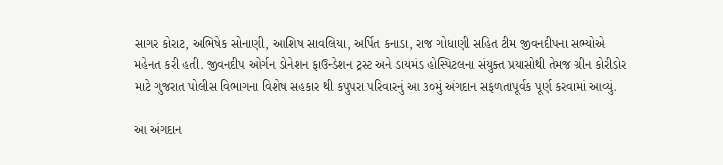સાગર કોરાટ, અભિષેક સોનાણી, આશિષ સાવલિયા, અર્પિત કનાડા, રાજ ગોધાણી સહિત ટીમ જીવનદીપના સભ્યોએ મહેનત કરી હતી. જીવનદીપ ઓર્ગન ડોનેશન ફાઉન્ડેશન ટ્રસ્ટ અને ડાયમંડ હોસ્પિટલના સંયુક્ત પ્રયાસોથી તેમજ ગ્રીન કોરીડોર માટે ગુજરાત પોલીસ વિભાગના વિશેષ સહકાર થી કપુપરા પરિવારનું આ ૩૦મું અંગદાન સફળતાપૂર્વક પૂર્ણ કરવામાં આવ્યું.

આ અંગદાન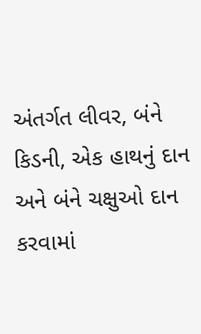અંતર્ગત લીવર, બંને કિડની, એક હાથનું દાન અને બંને ચક્ષુઓ દાન કરવામાં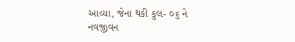આવ્યા, જેના થકી કુલ- ૦૬ ને નવજીવન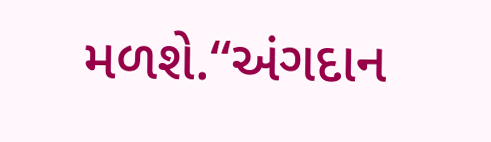મળશે.“અંગદાન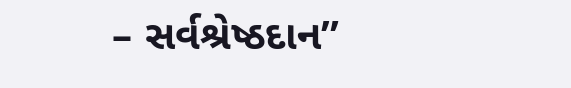– સર્વશ્રેષ્ઠદાન”